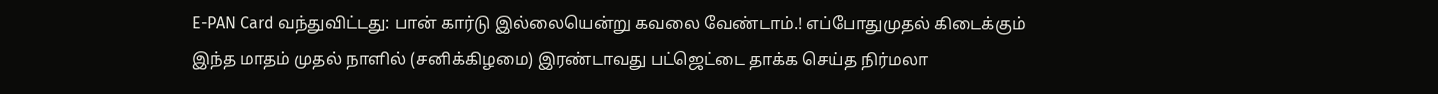E-PAN Card வந்துவிட்டது: பான் கார்டு இல்லையென்று கவலை வேண்டாம்.! எப்போதுமுதல் கிடைக்கும்
இந்த மாதம் முதல் நாளில் (சனிக்கிழமை) இரண்டாவது பட்ஜெட்டை தாக்க செய்த நிர்மலா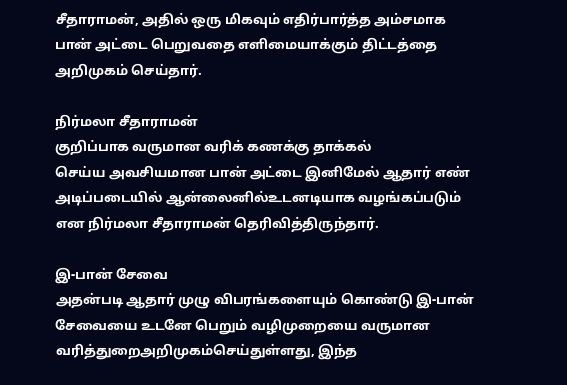சீதாராமன், அதில் ஒரு மிகவும் எதிர்பார்த்த அம்சமாக பான் அட்டை பெறுவதை எளிமையாக்கும் திட்டத்தை அறிமுகம் செய்தார்.

நிர்மலா சீதாராமன்
குறிப்பாக வருமான வரிக் கணக்கு தாக்கல்
செய்ய அவசியமான பான் அட்டை இனிமேல் ஆதார் எண் அடிப்படையில் ஆன்லைனில்உடனடியாக வழங்கப்படும் என நிர்மலா சீதாராமன் தெரிவித்திருந்தார்.

இ-பான் சேவை
அதன்படி ஆதார் முழு விபரங்களையும் கொண்டு இ-பான் சேவையை உடனே பெறும் வழிமுறையை வருமான வரித்துறைஅறிமுகம்செய்துள்ளது, இந்த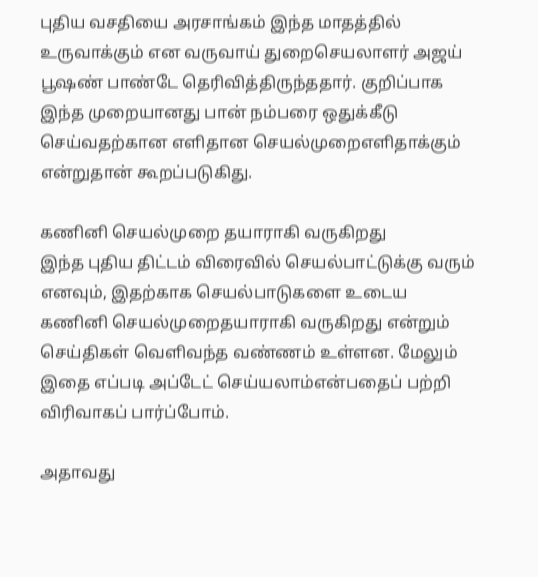புதிய வசதியை அரசாங்கம் இந்த மாதத்தில் உருவாக்கும் என வருவாய் துறைசெயலாளர் அஜய் பூஷண் பாண்டே தெரிவித்திருந்ததார். குறிப்பாக இந்த முறையானது பான் நம்பரை ஒதுக்கீடு
செய்வதற்கான எளிதான செயல்முறைஎளிதாக்கும் என்றுதான் கூறப்படுகிது.

கணினி செயல்முறை தயாராகி வருகிறது
இந்த புதிய திட்டம் விரைவில் செயல்பாட்டுக்கு வரும் எனவும், இதற்காக செயல்பாடுகளை உடைய கணினி செயல்முறைதயாராகி வருகிறது என்றும் செய்திகள் வெளிவந்த வண்ணம் உள்ளன. மேலும் இதை எப்படி அப்டேட் செய்யலாம்என்பதைப் பற்றி விரிவாகப் பார்ப்போம்.

அதாவது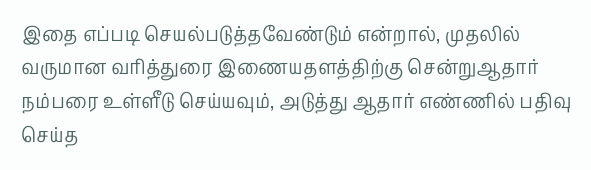இதை எப்படி செயல்படுத்தவேண்டும் என்றால், முதலில் வருமான வரித்துரை இணையதளத்திற்கு சென்றுஆதார் நம்பரை உள்ளீடு செய்யவும், அடுத்து ஆதார் எண்ணில் பதிவு செய்த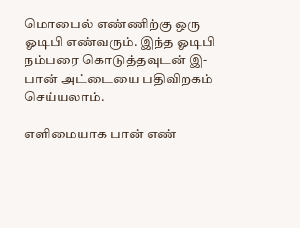மொபைல் எண்ணிற்கு ஒரு ஓடிபி எண்வரும். இந்த ஓடிபி நம்பரை கொடுத்தவுடன் இ-பான் அட்டையை பதிவிறகம் செய்யலாம்.

எளிமையாக பான் எண்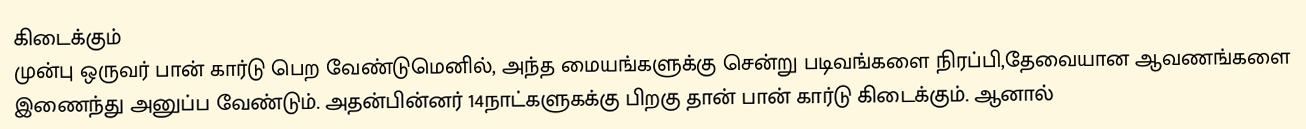கிடைக்கும்
முன்பு ஒருவர் பான் கார்டு பெற வேண்டுமெனில், அந்த மையங்களுக்கு சென்று படிவங்களை நிரப்பி,தேவையான ஆவணங்களை இணைந்து அனுப்ப வேண்டும். அதன்பின்னர் 14நாட்களுகக்கு பிறகு தான் பான் கார்டு கிடைக்கும். ஆனால்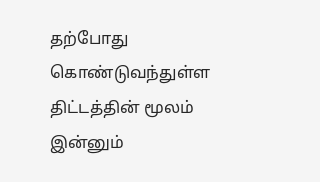தற்போது கொண்டுவந்துள்ள திட்டத்தின் மூலம் இன்னும்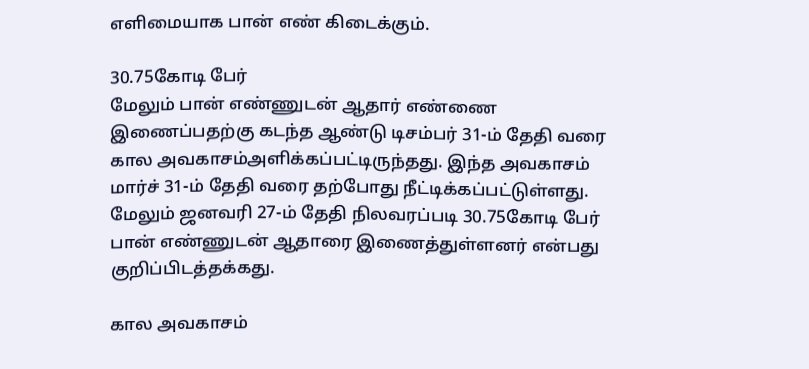எளிமையாக பான் எண் கிடைக்கும்.

30.75கோடி பேர்
மேலும் பான் எண்ணுடன் ஆதார் எண்ணை இணைப்பதற்கு கடந்த ஆண்டு டிசம்பர் 31-ம் தேதி வரை கால அவகாசம்அளிக்கப்பட்டிருந்தது. இந்த அவகாசம் மார்ச் 31-ம் தேதி வரை தற்போது நீட்டிக்கப்பட்டுள்ளது. மேலும் ஜனவரி 27-ம் தேதி நிலவரப்படி 30.75கோடி பேர் பான் எண்ணுடன் ஆதாரை இணைத்துள்ளனர் என்பது குறிப்பிடத்தக்கது.

கால அவகாசம்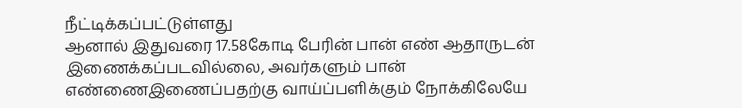நீட்டிக்கப்பட்டுள்ளது
ஆனால் இதுவரை 17.58கோடி பேரின் பான் எண் ஆதாருடன் இணைக்கப்படவில்லை, அவர்களும் பான் எண்ணைஇணைப்பதற்கு வாய்ப்பளிக்கும் நோக்கிலேயே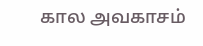கால அவகாசம்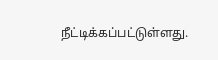நீட்டிக்கப்பட்டுள்ளது.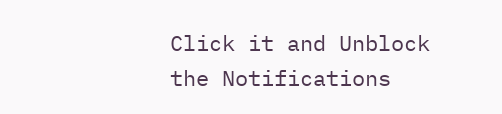Click it and Unblock the Notifications